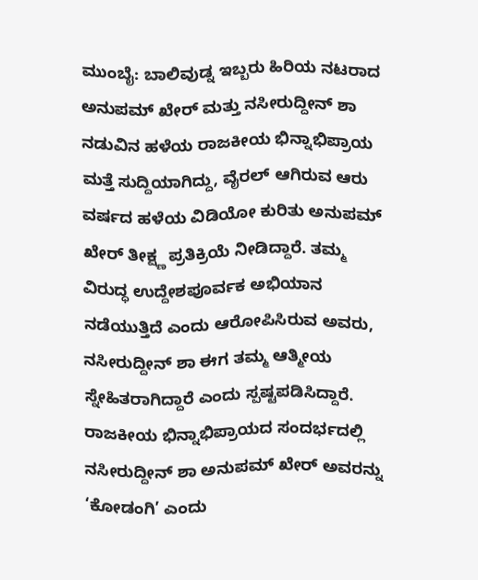ಮುಂಬೈ: ಬಾಲಿವುಡ್ನ ಇಬ್ಬರು ಹಿರಿಯ ನಟರಾದ ಅನುಪಮ್ ಖೇರ್ ಮತ್ತು ನಸೀರುದ್ದೀನ್ ಶಾ ನಡುವಿನ ಹಳೆಯ ರಾಜಕೀಯ ಭಿನ್ನಾಭಿಪ್ರಾಯ ಮತ್ತೆ ಸುದ್ದಿಯಾಗಿದ್ದು, ವೈರಲ್ ಆಗಿರುವ ಆರು ವರ್ಷದ ಹಳೆಯ ವಿಡಿಯೋ ಕುರಿತು ಅನುಪಮ್ ಖೇರ್ ತೀಕ್ಷ್ಣ ಪ್ರತಿಕ್ರಿಯೆ ನೀಡಿದ್ದಾರೆ. ತಮ್ಮ ವಿರುದ್ಧ ಉದ್ದೇಶಪೂರ್ವಕ ಅಭಿಯಾನ ನಡೆಯುತ್ತಿದೆ ಎಂದು ಆರೋಪಿಸಿರುವ ಅವರು, ನಸೀರುದ್ದೀನ್ ಶಾ ಈಗ ತಮ್ಮ ಆತ್ಮೀಯ ಸ್ನೇಹಿತರಾಗಿದ್ದಾರೆ ಎಂದು ಸ್ಪಷ್ಟಪಡಿಸಿದ್ದಾರೆ.
ರಾಜಕೀಯ ಭಿನ್ನಾಭಿಪ್ರಾಯದ ಸಂದರ್ಭದಲ್ಲಿ ನಸೀರುದ್ದೀನ್ ಶಾ ಅನುಪಮ್ ಖೇರ್ ಅವರನ್ನು ‘ಕೋಡಂಗಿ’ ಎಂದು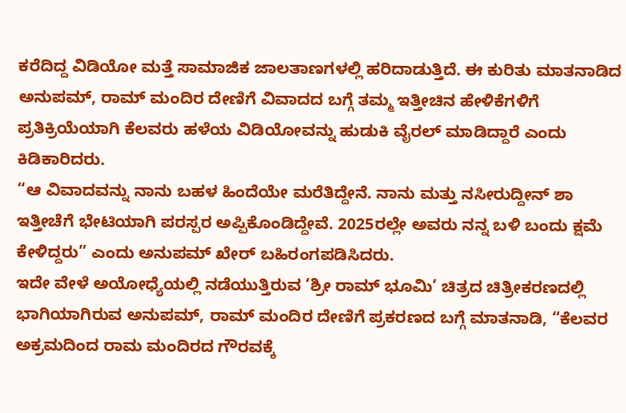ಕರೆದಿದ್ದ ವಿಡಿಯೋ ಮತ್ತೆ ಸಾಮಾಜಿಕ ಜಾಲತಾಣಗಳಲ್ಲಿ ಹರಿದಾಡುತ್ತಿದೆ. ಈ ಕುರಿತು ಮಾತನಾಡಿದ ಅನುಪಮ್, ರಾಮ್ ಮಂದಿರ ದೇಣಿಗೆ ವಿವಾದದ ಬಗ್ಗೆ ತಮ್ಮ ಇತ್ತೀಚಿನ ಹೇಳಿಕೆಗಳಿಗೆ ಪ್ರತಿಕ್ರಿಯೆಯಾಗಿ ಕೆಲವರು ಹಳೆಯ ವಿಡಿಯೋವನ್ನು ಹುಡುಕಿ ವೈರಲ್ ಮಾಡಿದ್ದಾರೆ ಎಂದು ಕಿಡಿಕಾರಿದರು.
“ಆ ವಿವಾದವನ್ನು ನಾನು ಬಹಳ ಹಿಂದೆಯೇ ಮರೆತಿದ್ದೇನೆ. ನಾನು ಮತ್ತು ನಸೀರುದ್ದೀನ್ ಶಾ ಇತ್ತೀಚೆಗೆ ಭೇಟಿಯಾಗಿ ಪರಸ್ಪರ ಅಪ್ಪಿಕೊಂಡಿದ್ದೇವೆ. 2025ರಲ್ಲೇ ಅವರು ನನ್ನ ಬಳಿ ಬಂದು ಕ್ಷಮೆ ಕೇಳಿದ್ದರು” ಎಂದು ಅನುಪಮ್ ಖೇರ್ ಬಹಿರಂಗಪಡಿಸಿದರು.
ಇದೇ ವೇಳೆ ಅಯೋಧ್ಯೆಯಲ್ಲಿ ನಡೆಯುತ್ತಿರುವ ‘ಶ್ರೀ ರಾಮ್ ಭೂಮಿ’ ಚಿತ್ರದ ಚಿತ್ರೀಕರಣದಲ್ಲಿ ಭಾಗಿಯಾಗಿರುವ ಅನುಪಮ್, ರಾಮ್ ಮಂದಿರ ದೇಣಿಗೆ ಪ್ರಕರಣದ ಬಗ್ಗೆ ಮಾತನಾಡಿ, “ಕೆಲವರ ಅಕ್ರಮದಿಂದ ರಾಮ ಮಂದಿರದ ಗೌರವಕ್ಕೆ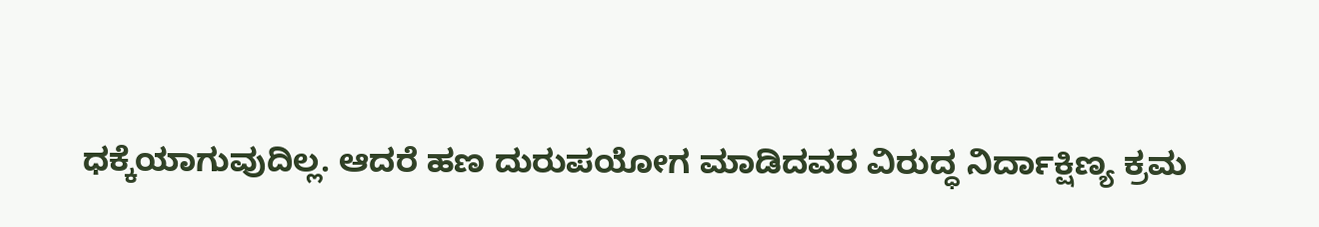ಧಕ್ಕೆಯಾಗುವುದಿಲ್ಲ. ಆದರೆ ಹಣ ದುರುಪಯೋಗ ಮಾಡಿದವರ ವಿರುದ್ಧ ನಿರ್ದಾಕ್ಷಿಣ್ಯ ಕ್ರಮ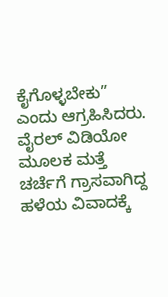ಕೈಗೊಳ್ಳಬೇಕು” ಎಂದು ಆಗ್ರಹಿಸಿದರು.
ವೈರಲ್ ವಿಡಿಯೋ ಮೂಲಕ ಮತ್ತೆ ಚರ್ಚೆಗೆ ಗ್ರಾಸವಾಗಿದ್ದ ಹಳೆಯ ವಿವಾದಕ್ಕೆ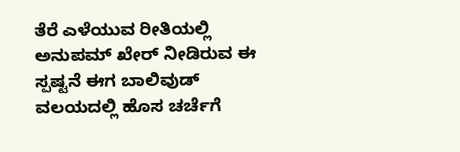ತೆರೆ ಎಳೆಯುವ ರೀತಿಯಲ್ಲಿ ಅನುಪಮ್ ಖೇರ್ ನೀಡಿರುವ ಈ ಸ್ಪಷ್ಟನೆ ಈಗ ಬಾಲಿವುಡ್ ವಲಯದಲ್ಲಿ ಹೊಸ ಚರ್ಚೆಗೆ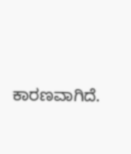ಕಾರಣವಾಗಿದೆ.